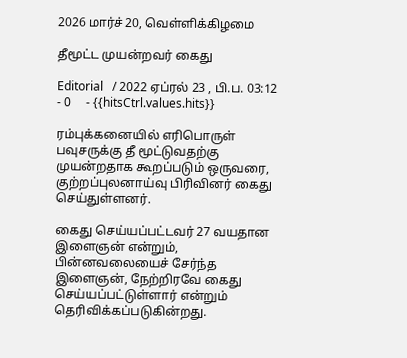2026 மார்ச் 20, வெள்ளிக்கிழமை

தீமூட்ட முயன்றவர் கைது

Editorial   / 2022 ஏப்ரல் 23 , பி.ப. 03:12 - 0     - {{hitsCtrl.values.hits}}

ரம்புக்கனையில் எரிபொருள் பவுசருக்கு தீ மூட்டுவதற்கு முயன்றதாக கூறப்படும் ஒருவரை, குற்றப்புலனாய்வு பிரிவினர் கைது செய்துள்ளனர்.

கைது செய்யப்பட்டவர் 27 வயதான இளைஞன் என்றும், பின்னவலையைச் சேர்ந்த இளைஞன், நேற்றிரவே கைது செய்யப்பட்டுள்ளார் என்றும் தெரிவிக்கப்படுகின்றது.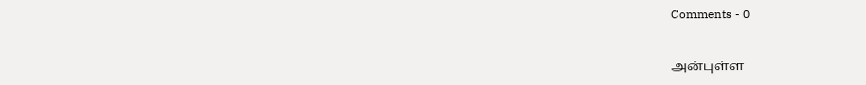Comments - 0


அன்புள்ள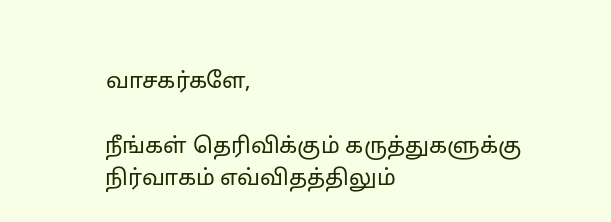வாசகர்களே,

நீங்கள் தெரிவிக்கும் கருத்துகளுக்கு நிர்வாகம் எவ்விதத்திலும்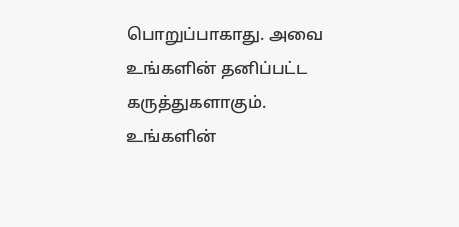பொறுப்பாகாது. அவை உங்களின் தனிப்பட்ட கருத்துகளாகும். உங்களின்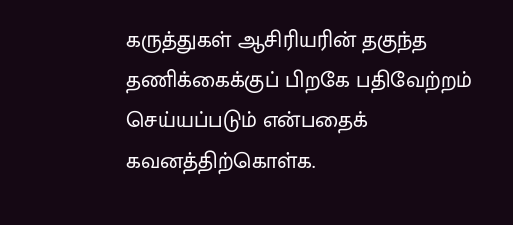கருத்துகள் ஆசிரியரின் தகுந்த தணிக்கைக்குப் பிறகே பதிவேற்றம் செய்யப்படும் என்பதைக் கவனத்திற்கொள்க.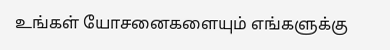உங்கள் யோசனைகளையும் எங்களுக்கு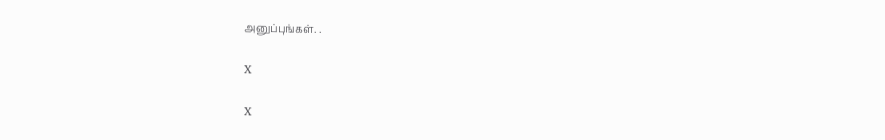அனுப்புங்கள். .

X

X